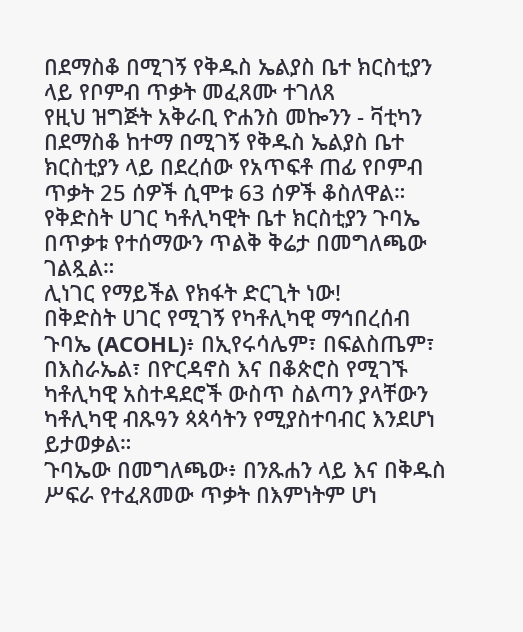በደማስቆ በሚገኝ የቅዱስ ኤልያስ ቤተ ክርስቲያን ላይ የቦምብ ጥቃት መፈጸሙ ተገለጸ
የዚህ ዝግጅት አቅራቢ ዮሐንስ መኰንን - ቫቲካን
በደማስቆ ከተማ በሚገኝ የቅዱስ ኤልያስ ቤተ ክርስቲያን ላይ በደረሰው የአጥፍቶ ጠፊ የቦምብ ጥቃት 25 ሰዎች ሲሞቱ 63 ሰዎች ቆስለዋል። የቅድስት ሀገር ካቶሊካዊት ቤተ ክርስቲያን ጉባኤ በጥቃቱ የተሰማውን ጥልቅ ቅሬታ በመግለጫው ገልጿል።
ሊነገር የማይችል የክፋት ድርጊት ነው!
በቅድስት ሀገር የሚገኝ የካቶሊካዊ ማኅበረሰብ ጉባኤ (ACOHL)፥ በኢየሩሳሌም፣ በፍልስጤም፣ በእስራኤል፣ በዮርዳኖስ እና በቆጵሮስ የሚገኙ ካቶሊካዊ አስተዳደሮች ውስጥ ስልጣን ያላቸውን ካቶሊካዊ ብጹዓን ጳጳሳትን የሚያስተባብር እንደሆነ ይታወቃል።
ጉባኤው በመግለጫው፥ በንጹሐን ላይ እና በቅዱስ ሥፍራ የተፈጸመው ጥቃት በእምነትም ሆነ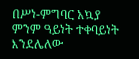በሥነ-ምግባር አኳያ ምንም ዓይነት ተቀባይነት እንደሌለው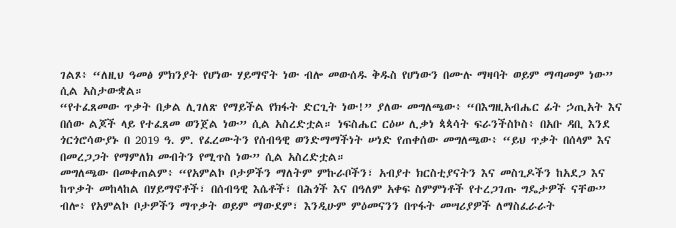ገልጾ፥ “ለዚህ ዓመፅ ምክንያት የሆነው ሃይማኖት ነው ብሎ መውሰዱ ቅዱስ የሆነውን በሙሉ ማዛባት ወይም ማጣመም ነው” ሲል አስታውቋል።
“የተፈጸመው ጥቃት በቃል ሊገለጽ የማይችል የክፋት ድርጊት ነው!” ያለው መግለጫው፥ “በእግዚአብሔር ፊት ኃጢአት እና በሰው ልጆች ላይ የተፈጸመ ወንጀል ነው” ሲል አስረድቷል። ነፍስሔር ርዕሠ ሊቃነ ጳጳሳት ፍራንችስኮስ፥ በአቡ ዳቢ እንደ ጎርጎሮሳውያኑ በ 2019 ዓ. ም. የፈረሙትን የሰብዓዊ ወንድማማችነት ሠነድ የጠቀሰው መግለጫው፥ “ይህ ጥቃት በሰላም እና በመረጋጋት የማምለክ መብትን የሚጥስ ነው” ሲል አስረድቷል።
መግለጫው በመቀጠልም፥ “የአምልኮ ቦታዎችን ማለትም ምኩራቦችን፣ አብያተ ክርስቲያናትን እና መስጊዶችን ከአደጋ እና ከጥቃት መከላከል በሃይማኖቶች፣ በሰብዓዊ እሴቶች፣ በሕጎች እና በዓለም አቀፍ ስምምነቶች የተረጋገጡ ግዴታዎች ናቸው” ብሎ፥ የአምልኮ ቦታዎችን ማጥቃት ወይም ማውደም፣ እንዲሁም ምዕመናንን በጥፋት መሣሪያዎች ለማስፈራራት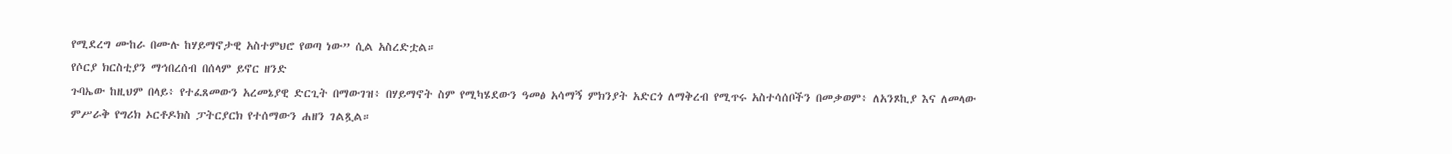የሚደረግ ሙከራ በሙሉ ከሃይማኖታዊ አስተምህሮ የወጣ ነው” ሲል አስረድቷል።
የሶርያ ክርስቲያን ማኅበረሰብ በሰላም ይኖር ዘንድ
ጉባኤው ከዚህም በላይ፥ የተፈጸመውን አረመኔያዊ ድርጊት በማውገዝ፥ በሃይማኖት ስም የሚካሄደውን ዓመፅ አሳማኝ ምክንያት አድርጎ ለማቅረብ የሚጥሩ አስተሳሰቦችን በመቃወም፥ ለአንጾኪያ እና ለመላው ምሥራቅ የግሪክ ኦርቶዶክስ ፓትርያርክ የተሰማውን ሐዘን ገልጿል።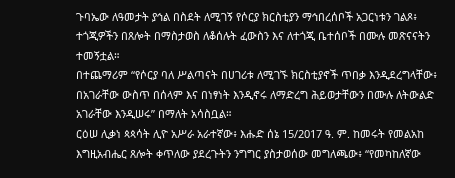ጉባኤው ለዓመታት ያኅል በስደት ለሚገኝ የሶርያ ክርስቲያን ማኅበረሰቦች አጋርነቱን ገልጾ፥ ተጎጂዎችን በጸሎት በማስታወስ ለቆሰሉት ፈውስን እና ለተጎጂ ቤተሰቦች በሙሉ መጽናናትን ተመኝቷል።
በተጨማሪም “የሶርያ ባለ ሥልጣናት በሀገሪቱ ለሚገኙ ክርስቲያኖች ጥበቃ እንዲደረግላቸው፥ በአገራቸው ውስጥ በሰላም እና በነፃነት እንዲኖሩ ለማድረግ ሕይወታቸውን በሙሉ ለትውልድ አገራቸው እንዲሠሩ” በማለት አሳስቧል።
ርዕሠ ሊቃነ ጳጳሳት ሊዮ አሥራ አራተኛው፥ እሑድ ሰኔ 15/2017 ዓ. ም. ከመሩት የመልአከ እግዚአብሔር ጸሎት ቀጥለው ያደረጉትን ንግግር ያስታወሰው መግለጫው፥ “የመካከለኛው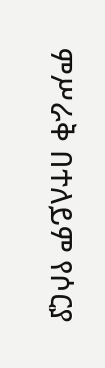ምሥራቅ በተለይም የሶርያ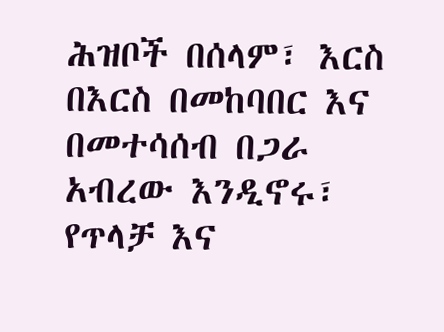ሕዝቦች በሰላም፣ እርስ በእርስ በመከባበር እና በመተሳሰብ በጋራ አብረው እንዲኖሩ፣ የጥላቻ እና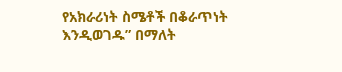የአክራሪነት ስሜቶች በቆራጥነት እንዲወገዱ” በማለት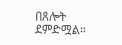በጸሎት ደምድሟል።